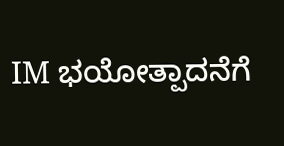IM ಭಯೋತ್ಪಾದನೆಗೆ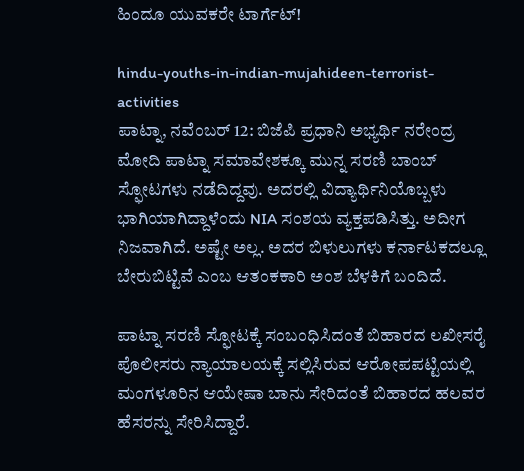ಹಿಂದೂ ಯುವಕರೇ ಟಾರ್ಗೆಟ್!

hindu-youths-in-indian-mujahideen-terrorist-activities
ಪಾಟ್ನಾ, ನವೆಂಬರ್ 12: ಬಿಜೆಪಿ ಪ್ರಧಾನಿ ಅಭ್ಯರ್ಥಿ ನರೇಂದ್ರ ಮೋದಿ ಪಾಟ್ನಾ ಸಮಾವೇಶಕ್ಕೂ ಮುನ್ನ ಸರಣಿ ಬಾಂಬ್‌ ಸ್ಫೋಟಗಳು ನಡೆದಿದ್ದವು. ಅದರಲ್ಲಿ ವಿದ್ಯಾರ್ಥಿನಿಯೊಬ್ಬಳು ಭಾಗಿಯಾಗಿದ್ದಾಳೆಂದು NIA ಸಂಶಯ ವ್ಯಕ್ತಪಡಿಸಿತ್ತು. ಅದೀಗ ನಿಜವಾಗಿದೆ. ಅಷ್ಟೇ ಅಲ್ಲ. ಅದರ ಬಿಳುಲುಗಳು ಕರ್ನಾಟಕದಲ್ಲೂ ಬೇರುಬಿಟ್ಟಿವೆ ಎಂಬ ಆತಂಕಕಾರಿ ಅಂಶ ಬೆಳಕಿಗೆ ಬಂದಿದೆ.

ಪಾಟ್ನಾ ಸರಣಿ ಸ್ಫೋಟಕ್ಕೆ ಸಂಬಂಧಿಸಿದಂತೆ ಬಿಹಾರದ ಲಖೀಸರೈ ಪೊಲೀಸರು ನ್ಯಾಯಾಲಯಕ್ಕೆ ಸಲ್ಲಿಸಿರುವ ಆರೋಪಪಟ್ಟಿಯಲ್ಲಿ ಮಂಗಳೂರಿನ ಆಯೇಷಾ ಬಾನು ಸೇರಿದಂತೆ ಬಿಹಾರದ ಹಲವರ ಹೆಸರನ್ನು ಸೇರಿಸಿದ್ದಾರೆ.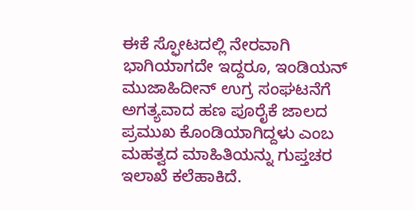ಈಕೆ ಸ್ಫೋಟದಲ್ಲಿ ನೇರವಾಗಿ ಭಾಗಿಯಾಗದೇ ಇದ್ದರೂ, ಇಂಡಿಯನ್‌ ಮುಜಾಹಿದೀನ್‌ ಉಗ್ರ ಸಂಘಟನೆಗೆ ಅಗತ್ಯವಾದ ಹಣ ಪೂರೈಕೆ ಜಾಲದ ಪ್ರಮುಖ ಕೊಂಡಿಯಾಗಿದ್ದಳು ಎಂಬ ಮಹತ್ವದ ಮಾಹಿತಿಯನ್ನು ಗುಪ್ತಚರ ಇಲಾಖೆ ಕಲೆಹಾಕಿದೆ.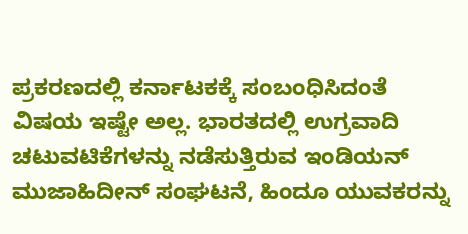ಪ್ರಕರಣದಲ್ಲಿ ಕರ್ನಾಟಕಕ್ಕೆ ಸಂಬಂಧಿಸಿದಂತೆ ವಿಷಯ ಇಷ್ಟೇ ಅಲ್ಲ. ಭಾರತದಲ್ಲಿ ಉಗ್ರವಾದಿ ಚಟುವಟಿಕೆಗಳನ್ನು ನಡೆಸುತ್ತಿರುವ ಇಂಡಿಯನ್‌ ಮುಜಾಹಿದೀನ್‌ ಸಂಘಟನೆ, ಹಿಂದೂ ಯುವಕರನ್ನು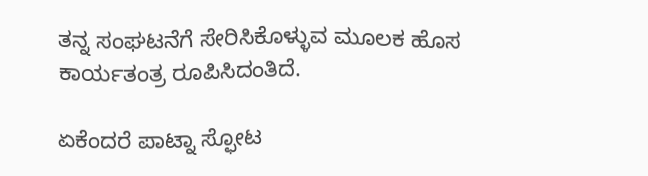ತನ್ನ ಸಂಘಟನೆಗೆ ಸೇರಿಸಿಕೊಳ್ಳುವ ಮೂಲಕ ಹೊಸ ಕಾರ್ಯತಂತ್ರ ರೂಪಿಸಿದಂತಿದೆ.

ಏಕೆಂದರೆ ಪಾಟ್ನಾ ಸ್ಫೋಟ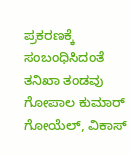ಪ್ರಕರಣಕ್ಕೆ ಸಂಬಂಧಿಸಿದಂತೆ ತನಿಖಾ ತಂಡವು ಗೋಪಾಲ ಕುಮಾರ್‌ ಗೋಯೆಲ್‌, ವಿಕಾಸ್‌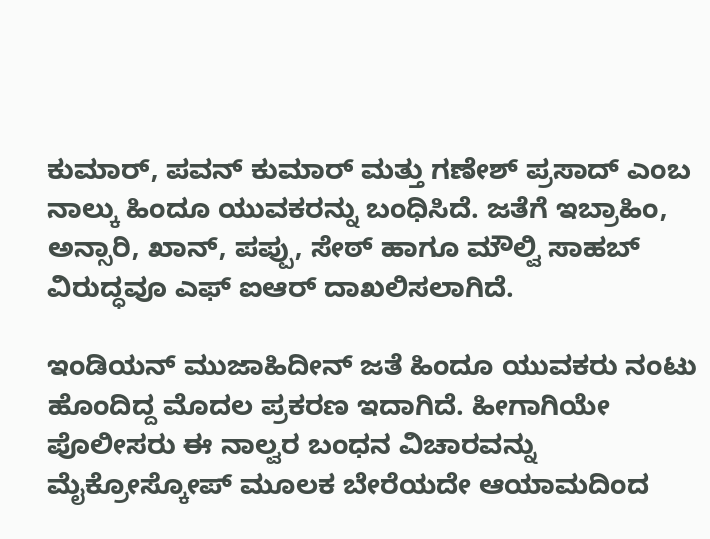ಕುಮಾರ್‌, ಪವನ್‌ ಕುಮಾರ್‌ ಮತ್ತು ಗಣೇಶ್‌ ಪ್ರಸಾದ್ ಎಂಬ ನಾಲ್ಕು ಹಿಂದೂ ಯುವಕರನ್ನು ಬಂಧಿಸಿದೆ. ಜತೆಗೆ ಇಬ್ರಾಹಿಂ, ಅನ್ಸಾರಿ, ಖಾನ್, ಪಪ್ಪು, ಸೇಠ್ ಹಾಗೂ ಮೌಲ್ವಿ ಸಾಹಬ್ ವಿರುದ್ಧವೂ ಎಫ್‌ ಐಆರ್ ದಾಖಲಿಸಲಾಗಿದೆ.

ಇಂಡಿಯನ್ ಮುಜಾಹಿದೀನ್ ಜತೆ ಹಿಂದೂ ಯುವಕರು ನಂಟು ಹೊಂದಿದ್ದ ಮೊದಲ ಪ್ರಕರಣ ಇದಾಗಿದೆ. ಹೀಗಾಗಿಯೇ ಪೊಲೀಸರು ಈ ನಾಲ್ವರ ಬಂಧನ ವಿಚಾರವನ್ನು ಮೈಕ್ರೋಸ್ಕೋಪ್ ಮೂಲಕ ಬೇರೆಯದೇ ಆಯಾಮದಿಂದ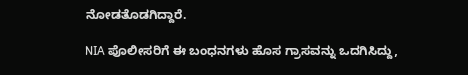ನೋಡತೊಡಗಿದ್ದಾರೆ.

NIA ಪೊಲೀಸರಿಗೆ ಈ ಬಂಧನಗಳು ಹೊಸ ಗ್ರಾಸವನ್ನು ಒದಗಿಸಿದ್ದು,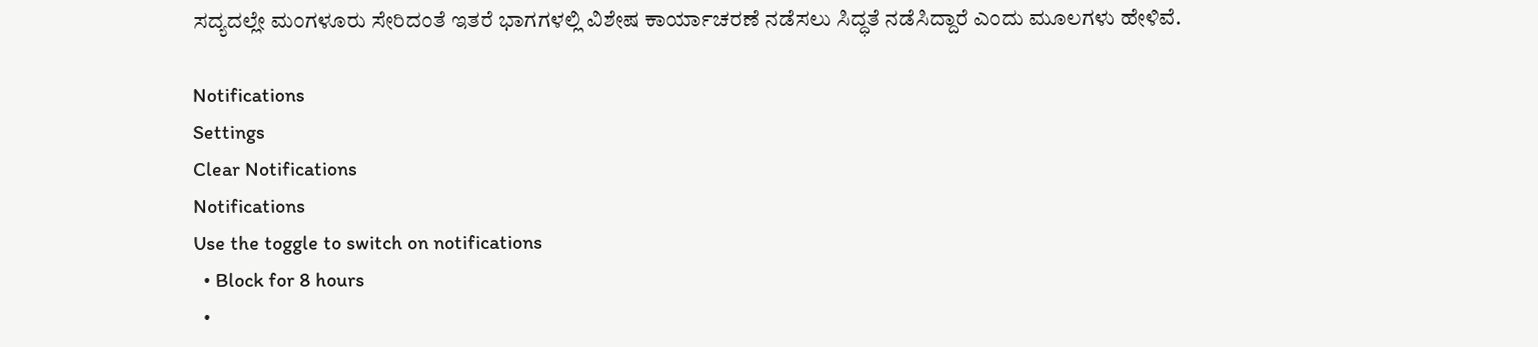ಸದ್ಯದಲ್ಲೇ ಮಂಗಳೂರು ಸೇರಿದಂತೆ ಇತರೆ ಭಾಗಗಳಲ್ಲಿ ವಿಶೇಷ ಕಾರ್ಯಾಚರಣೆ ನಡೆಸಲು ಸಿದ್ಧತೆ ನಡೆಸಿದ್ದಾರೆ ಎಂದು ಮೂಲಗಳು ಹೇಳಿವೆ.

Notifications
Settings
Clear Notifications
Notifications
Use the toggle to switch on notifications
  • Block for 8 hours
  •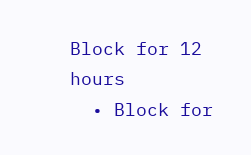Block for 12 hours
  • Block for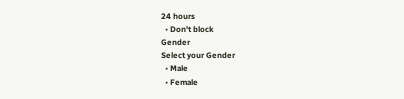24 hours
  • Don't block
Gender
Select your Gender
  • Male
  • Female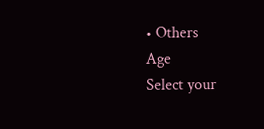• Others
Age
Select your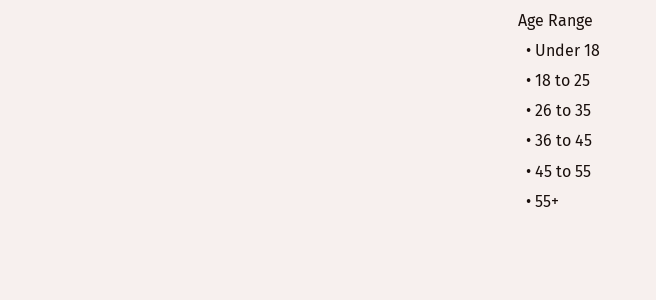Age Range
  • Under 18
  • 18 to 25
  • 26 to 35
  • 36 to 45
  • 45 to 55
  • 55+